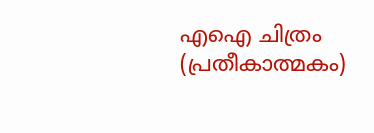എഐ ചിത്രം (പ്രതീകാത്മകം)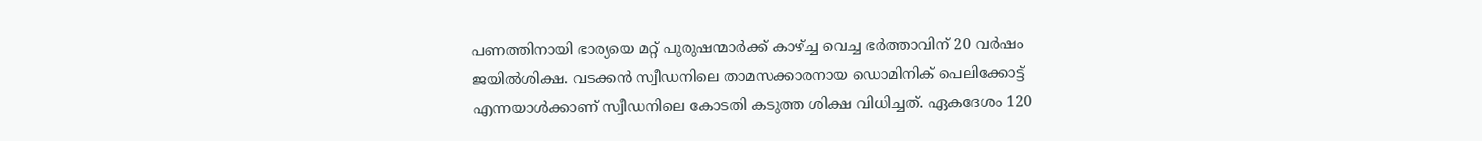പണത്തിനായി ഭാര്യയെ മറ്റ് പുരുഷന്മാർക്ക് കാഴ്ച്ച വെച്ച ഭർത്താവിന് 20 വർഷം ജയിൽശിക്ഷ. വടക്കൻ സ്വീഡനിലെ താമസക്കാരനായ ഡൊമിനിക് പെലിക്കോട്ട് എന്നയാൾക്കാണ് സ്വീഡനിലെ കോടതി കടുത്ത ശിക്ഷ വിധിച്ചത്. ഏകദേശം 120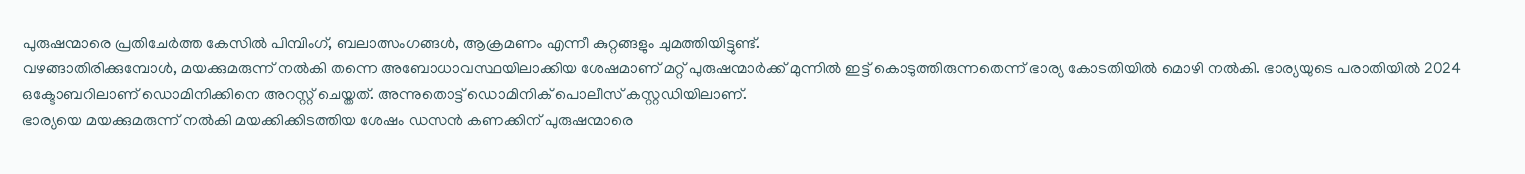പുരുഷന്മാരെ പ്രതിചേർത്ത കേസിൽ പിമ്പിംഗ്, ബലാത്സംഗങ്ങൾ, ആക്രമണം എന്നീ കുറ്റങ്ങളും ചുമത്തിയിട്ടുണ്ട്.
വഴങ്ങാതിരിക്കുമ്പോൾ, മയക്കുമരുന്ന് നൽകി തന്നെ അബോധാവസ്ഥയിലാക്കിയ ശേഷമാണ് മറ്റ് പുരുഷന്മാർക്ക് മുന്നിൽ ഇട്ട് കൊടുത്തിരുന്നതെന്ന് ഭാര്യ കോടതിയിൽ മൊഴി നൽകി. ഭാര്യയുടെ പരാതിയിൽ 2024 ഒക്ടോബറിലാണ് ഡൊമിനിക്കിനെ അറസ്റ്റ് ചെയ്തത്. അന്നുതൊട്ട് ഡൊമിനിക് പൊലീസ് കസ്റ്റഡിയിലാണ്.
ഭാര്യയെ മയക്കുമരുന്ന് നൽകി മയക്കിക്കിടത്തിയ ശേഷം ഡസൻ കണക്കിന് പുരുഷന്മാരെ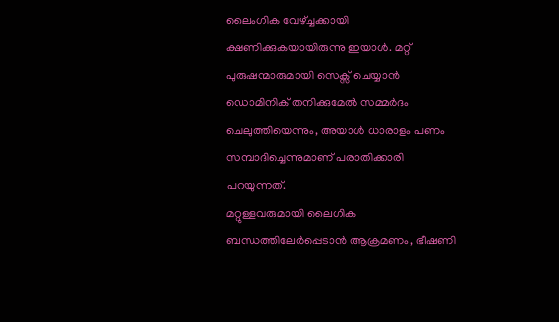ലൈംഗിക വേഴ്ച്ചക്കായി ക്ഷണിക്കുകയായിരുന്നു ഇയാൾ. മറ്റ് പുരുഷന്മാരുമായി സെക്സ് ചെയ്യാൻ ഡൊമിനിക് തനിക്കുമേൽ സമ്മർദം ചെലുത്തിയെന്നും, അയാൾ ധാരാളം പണം സമ്പാദിച്ചെന്നുമാണ് പരാതിക്കാരി പറയുന്നത്.
മറ്റുള്ളവരുമായി ലൈഗിക ബന്ധത്തിലേർപ്പെടാൻ ആക്രമണം, ഭീഷണി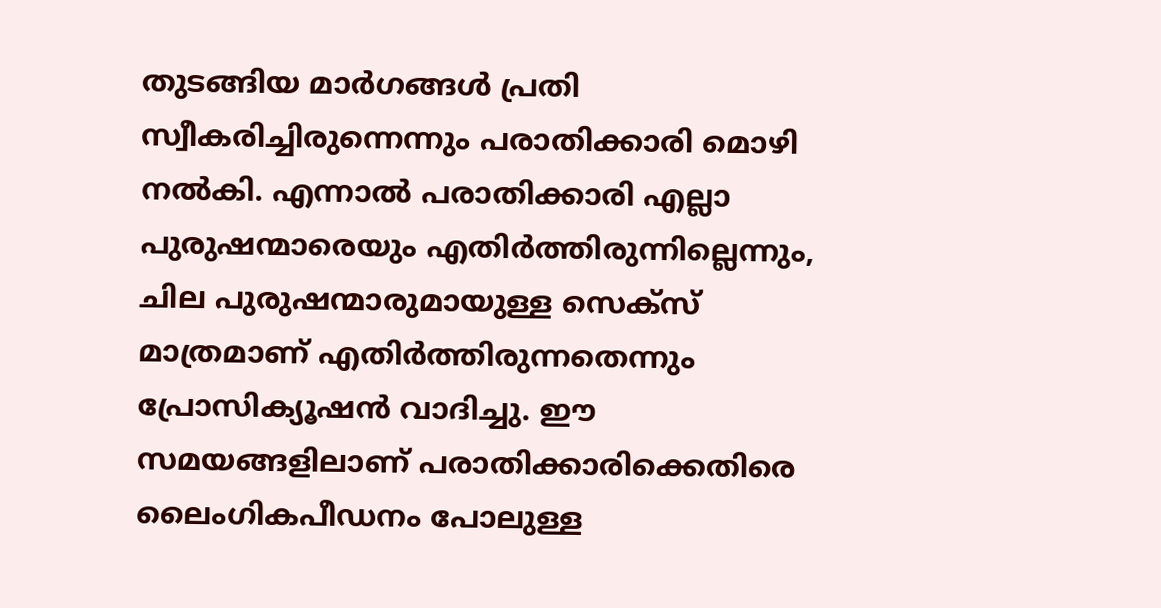തുടങ്ങിയ മാർഗങ്ങൾ പ്രതി സ്വീകരിച്ചിരുന്നെന്നും പരാതിക്കാരി മൊഴി നൽകി. എന്നാൽ പരാതിക്കാരി എല്ലാ പുരുഷന്മാരെയും എതിർത്തിരുന്നില്ലെന്നും, ചില പുരുഷന്മാരുമായുള്ള സെക്സ് മാത്രമാണ് എതിർത്തിരുന്നതെന്നും പ്രോസിക്യൂഷൻ വാദിച്ചു. ഈ സമയങ്ങളിലാണ് പരാതിക്കാരിക്കെതിരെ ലൈംഗികപീഡനം പോലുള്ള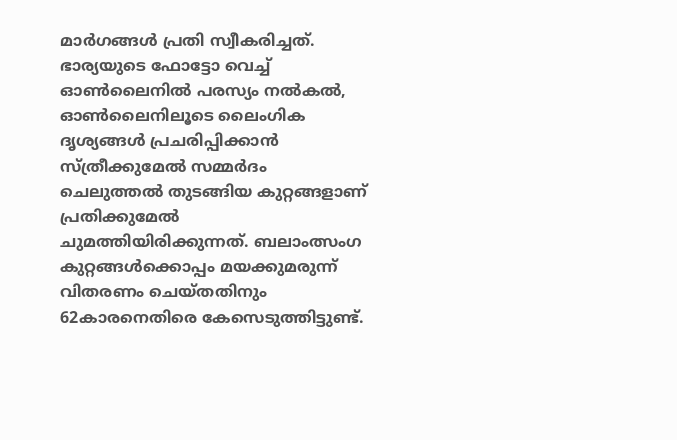മാർഗങ്ങൾ പ്രതി സ്വീകരിച്ചത്.
ഭാര്യയുടെ ഫോട്ടോ വെച്ച് ഓൺലൈനിൽ പരസ്യം നൽകൽ, ഓൺലൈനിലൂടെ ലൈംഗിക ദൃശ്യങ്ങൾ പ്രചരിപ്പിക്കാൻ സ്ത്രീക്കുമേൽ സമ്മർദം ചെലുത്തൽ തുടങ്ങിയ കുറ്റങ്ങളാണ് പ്രതിക്കുമേൽ ചുമത്തിയിരിക്കുന്നത്. ബലാംത്സംഗ കുറ്റങ്ങൾക്കൊപ്പം മയക്കുമരുന്ന് വിതരണം ചെയ്തതിനും 62കാരനെതിരെ കേസെടുത്തിട്ടുണ്ട്.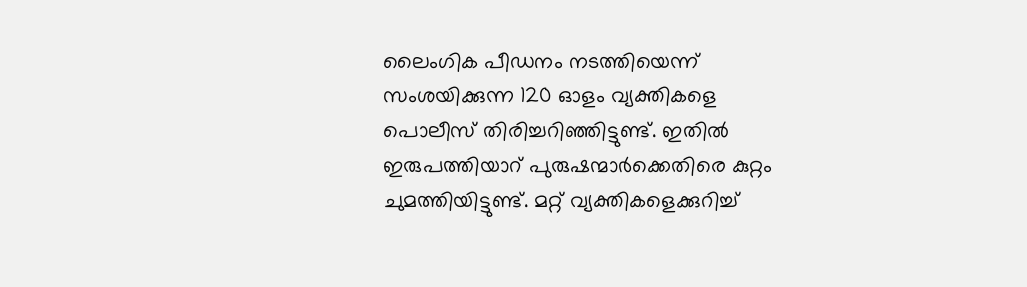ലൈംഗിക പീഡനം നടത്തിയെന്ന് സംശയിക്കുന്ന 120 ഓളം വ്യക്തികളെ പൊലീസ് തിരിച്ചറിഞ്ഞിട്ടുണ്ട്. ഇതിൽ ഇരുപത്തിയാറ് പുരുഷന്മാർക്കെതിരെ കുറ്റം ചുമത്തിയിട്ടുണ്ട്. മറ്റ് വ്യക്തികളെക്കുറിച്ച്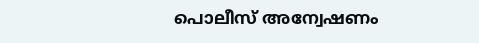പൊലീസ് അന്വേഷണം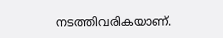നടത്തിവരികയാണ്.